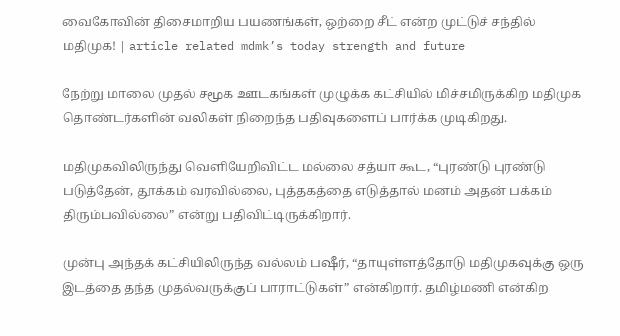வைகோவின் திசைமாறிய பயணங்கள், ஒற்றை சீட் என்ற‌ முட்டுச் சந்தில் மதிமுக! | article related mdmk’s today strength and future

நேற்று மாலை முதல் சமூக ஊடகங்கள் முழுக்க கட்சியில் மிச்சமிருக்கிற மதிமுக தொண்டர்களின் வலிகள் நிறைந்த பதிவுகளைப் பார்க்க முடிகிறது.

மதிமுகவிலிருந்து வெளியேறிவிட்ட மல்லை சத்யா கூட, “புரண்டு புரண்டு படுத்தேன், தூக்கம் வரவில்லை, புத்தகத்தை எடுத்தால் மனம் அதன் பக்கம் திரும்பவில்லை” என்று பதிவிட்டிருக்கிறார்.

முன்பு அந்தக் கட்சியிலிருந்த வல்லம் பஷீர், “தாயுள்ளத்தோடு மதிமுகவுக்கு ஒரு இடத்தை தந்த முதல்வருக்குப் பாராட்டுகள்” என்கிறார். தமிழ்மணி என்கிற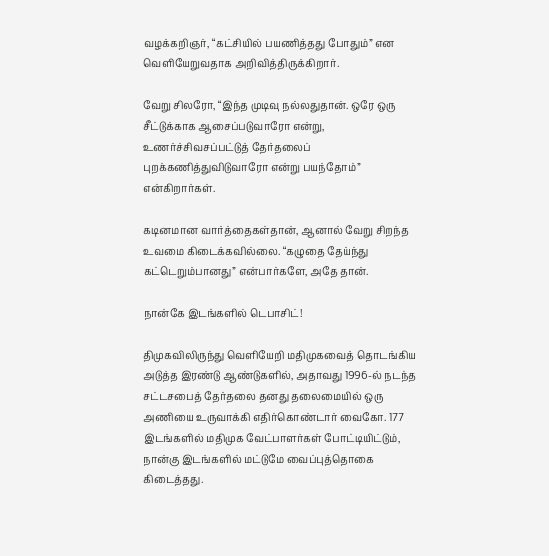வழக்கறிஞர், “கட்சியில் பயணித்தது போதும்” என வெளியேறுவதாக அறிவித்திருக்கிறார்.

வேறு சிலரோ, “இந்த முடிவு நல்லதுதான். ஒரே ஒரு சீட்டுக்காக ஆசைப்படுவாரோ என்று, உணர்ச்சிவசப்பட்டுத் தேர்தலைப் புறக்கணித்துவிடுவாரோ என்று பயந்தோம்” என்கிறார்கள்.

கடினமான வார்த்தைகள்தான், ஆனால் வேறு சிறந்த உவமை கிடைக்கவில்லை. “கழுதை தேய்ந்து கட்டெறும்பானது” என்பார்களே, அதே தான்.

நான்கே இடங்களில் டெபாசிட்!

திமுகவிலிருந்து வெளியேறி மதிமுகவைத் தொடங்கிய அடுத்த இரண்டு ஆண்டுகளில், அதாவது 1996-ல் நடந்த சட்டசபைத் தேர்தலை தனது தலைமையில் ஒரு அணியை உருவாக்கி எதிர்கொண்டார் வைகோ. 177 இடங்களில் மதிமுக வேட்பாளர்கள் போட்டியிட்டும், நான்கு இடங்களில் மட்டுமே வைப்புத்தொகை கிடைத்தது.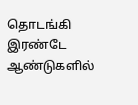தொடங்கி இரண்டே ஆண்டுகளில்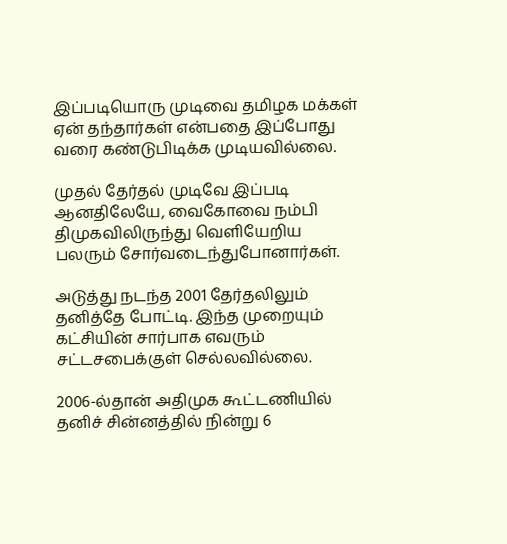இப்படியொரு முடிவை தமிழக மக்கள் ஏன் தந்தார்கள் என்பதை இப்போது வரை கண்டுபிடிக்க முடியவில்லை.

முதல் தேர்தல் முடிவே இப்படி ஆனதிலேயே, வைகோவை நம்பி திமுகவிலிருந்து வெளியேறிய பலரும் சோர்வடைந்துபோனார்கள்.

அடுத்து நடந்த 2001 தேர்தலிலும் தனித்தே போட்டி. இந்த முறையும் கட்சியின் சார்பாக எவரும் சட்டசபைக்குள் செல்லவில்லை.

2006-ல்தான் அதிமுக கூட்டணியில் தனிச் சின்னத்தில் நின்று 6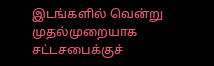இடங்களில் வென்று முதல்முறையாக சட்டசபைக்குச்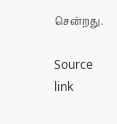சென்றது.

Source link